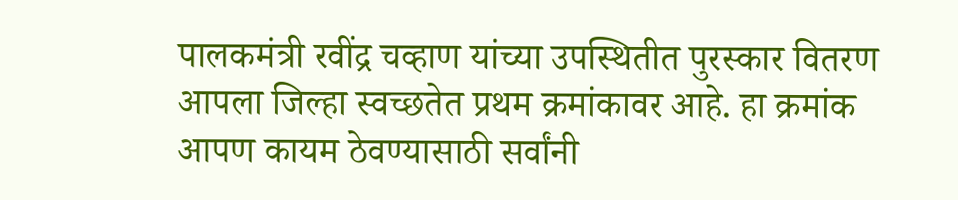पालकमंत्री रवींद्र चव्हाण यांच्या उपस्थितीत पुरस्कार वितरण
आपला जिल्हा स्वच्छतेत प्रथम क्रमांकावर आहे. हा क्रमांक आपण कायम ठेवण्यासाठी सर्वांनी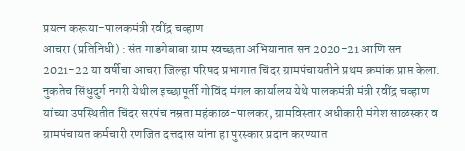प्रयत्न करूया-पालकमंत्री रवींद्र चव्हाण
आचरा (प्रतिनिधी) : संत गाडगेबाबा ग्राम स्वच्छता अभियानात सन 2020-21 आणि सन 2021-22 या वर्षीचा आचरा जिल्हा परिषद प्रभागात चिंदर ग्रामपंचायतीने प्रथम क्रमांक प्राप्त केला. नुकतेच सिंधुदुर्ग नगरी येथील इच्छापूर्ती गोविंद मंगल कार्यालय येथे पालकमंत्री मंत्री रवींद्र चव्हाण यांच्या उपस्थितीत चिंदर सरपंच नम्रता महंकाळ-पालकर, ग्रामविस्तार अधीकारी मंगेश साळस्कर व ग्रामपंचायत कर्मचारी रणजित दत्तदास यांना हा पुरस्कार प्रदान करण्यात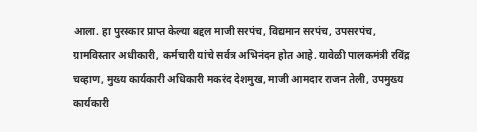आला. हा पुरस्कार प्राप्त केल्या बद्दल माजी सरपंच, विद्यमान सरपंच, उपसरपंच, ग्रामविस्तार अधीकारी, कर्मचारी यांचे सर्वत्र अभिनंदन होत आहे. यावेळी पालकमंत्री रविंद्र चव्हाण, मुख्य कार्यकारी अधिकारी मकरंद देशमुख, माजी आमदार राजन तेली, उपमुख्य कार्यकारी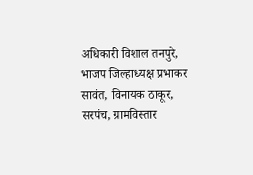अधिकारी विशाल तनपुरे, भाजप जिल्हाध्यक्ष प्रभाकर सावंत, विनायक ठाकूर, सरपंच, ग्रामविस्तार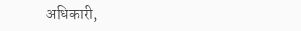अधिकारी,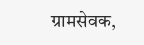ग्रामसेवक,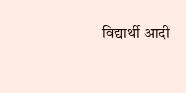विद्यार्थी आदी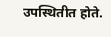उपस्थितीत होते.